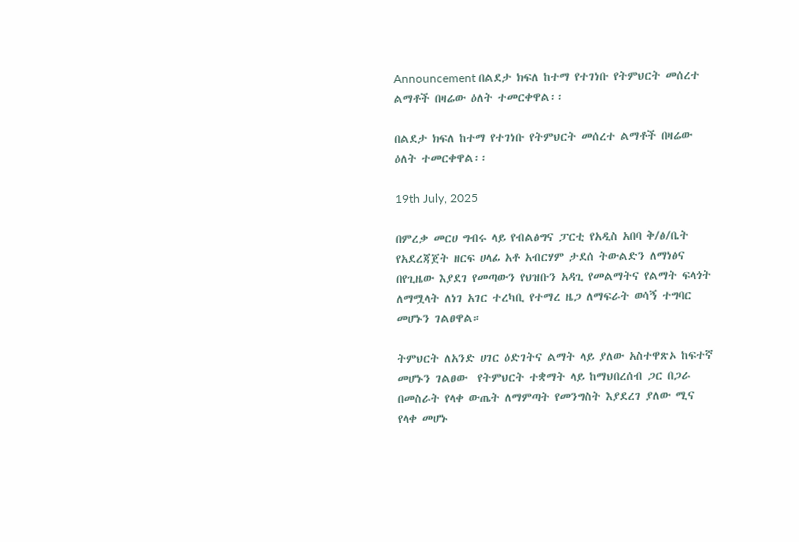Announcement በልደታ ክፍለ ከተማ የተገነቡ የትምህርት መሰረተ ልማቶች በዛሬው ዕለት ተመርቀዋል፡፡

በልደታ ክፍለ ከተማ የተገነቡ የትምህርት መሰረተ ልማቶች በዛሬው ዕለት ተመርቀዋል፡፡

19th July, 2025

በምረቃ መርሀ ግብሩ ላይ የብልፅግና ፓርቲ የአዲስ አበባ ቅ/ፅ/ቤት የአደረጃጀት ዘርፍ ሀላፊ አቶ አብርሃም ታደሰ ትውልድን ለማነፅና በየጊዜው እያደገ የመጣውን የህዝቡን አዳጊ የመልማትና የልማት ፍላጎት ለማሟላት ለነገ አገር ተረካቢ የተማረ ዜጋ ለማፍራት ወሳኝ ተግባር መሆኑን ገልፀዋል።

ትምህርት ለአንድ ሀገር ዕድገትና ልማት ላይ ያለው አስተዋጽኦ ከፍተኛ  መሆኑን ገልፀው  የትምህርት ተቋማት ላይ ከማህበረሰብ ጋር በጋራ በመስራት የላቀ ውጤት ለማምጣት የመንግስት እያደረገ ያለው ሚና የላቀ መሆኑ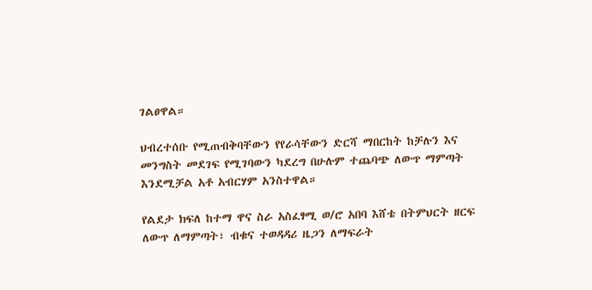ገልፀዋል።

ህብረተሰቡ የሚጠብቅባቸውን የየራሳቸውን ድርሻ ማበርከት ከቻሉን እና መንግስት መደገፍ የሚገባውን ካደረግ በሁሉም ተጨባጭ ለውጥ ማምጣት እንደሚቻል አቶ አብርሃም አንስተዋል።

የልደታ ክፍለ ከተማ ዋና ስራ አስፈፃሚ ወ/ሮ አበባ እሸቴ በትምህርት ዘርፍ ለውጥ ለማምጣት፣ ብቁና ተወዳዳሪ ዜጋን ለማፍራት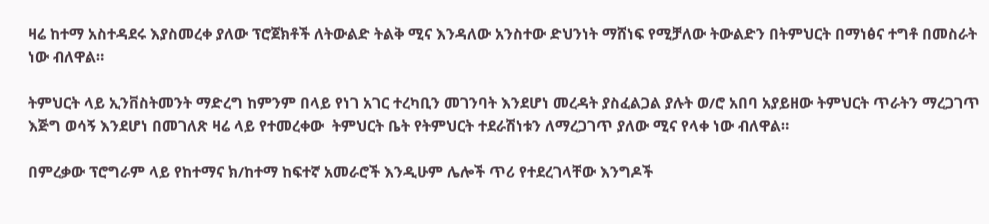ዛሬ ከተማ አስተዳደሩ እያስመረቀ ያለው ፕሮጀክቶች ለትውልድ ትልቅ ሚና እንዳለው አንስተው ድህንነት ማሸነፍ የሚቻለው ትውልድን በትምህርት በማነፅና ተግቶ በመስራት ነው ብለዋል።

ትምህርት ላይ ኢንቨስትመንት ማድረግ ከምንም በላይ የነገ አገር ተረካቢን መገንባት እንደሆነ መረዳት ያስፈልጋል ያሉት ወ/ሮ አበባ አያይዘው ትምህርት ጥራትን ማረጋገጥ እጅግ ወሳኝ እንደሆነ በመገለጽ ዛሬ ላይ የተመረቀው  ትምህርት ቤት የትምህርት ተደራሽነቱን ለማረጋገጥ ያለው ሚና የላቀ ነው ብለዋል።

በምረቃው ፕሮግራም ላይ የከተማና ክ/ከተማ ከፍተኛ አመራሮች እንዲሁም ሌሎች ጥሪ የተደረገላቸው እንግዶች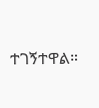ተገኝተዋል።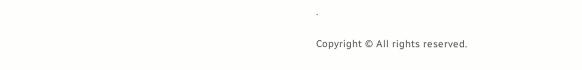.

Copyright © All rights reserved.